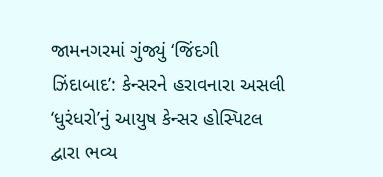જામનગરમાં ગુંજ્યું ‘જિંદગી ઝિંદાબાદ’: કેન્સરને હરાવનારા અસલી ‘ધુરંધરો’નું આયુષ કેન્સર હોસ્પિટલ દ્વારા ભવ્ય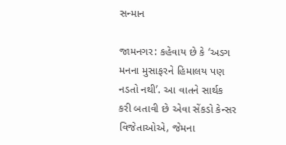સન્માન

જામનગર: કહેવાય છે કે ‘અડગ મનના મુસાફરને હિમાલય પણ નડતો નથી’. આ વાતને સાર્થક કરી બતાવી છે એવા સેંકડો કેન્સર વિજેતાઓએ, જેમના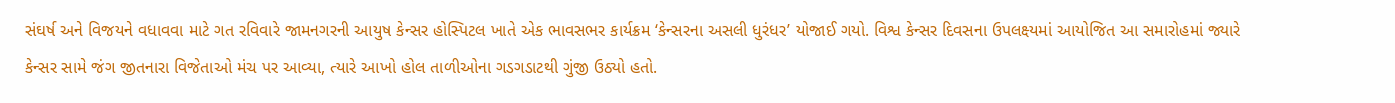સંઘર્ષ અને વિજયને વધાવવા માટે ગત રવિવારે જામનગરની આયુષ કેન્સર હોસ્પિટલ ખાતે એક ભાવસભર કાર્યક્રમ ‘કેન્સરના અસલી ધુરંધર’ યોજાઈ ગયો. વિશ્વ કેન્સર દિવસના ઉપલક્ષ્યમાં આયોજિત આ સમારોહમાં જ્યારે કેન્સર સામે જંગ જીતનારા વિજેતાઓ મંચ પર આવ્યા, ત્યારે આખો હોલ તાળીઓના ગડગડાટથી ગુંજી ઉઠ્યો હતો.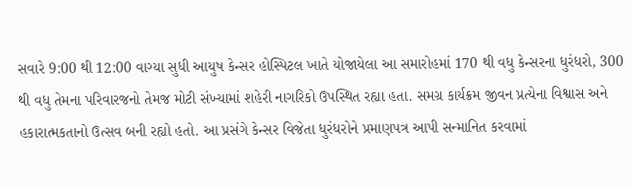સવારે 9:00 થી 12:00 વાગ્યા સુધી આયુષ કેન્સર હોસ્પિટલ ખાતે યોજાયેલા આ સમારોહમાં 170 થી વધુ કેન્સરના ધુરંધરો, 300 થી વધુ તેમના પરિવારજનો તેમજ મોટી સંખ્યામાં શહેરી નાગરિકો ઉપસ્થિત રહ્યા હતા. સમગ્ર કાર્યક્રમ જીવન પ્રત્યેના વિશ્વાસ અને હકારાત્મકતાનો ઉત્સવ બની રહ્યો હતો. આ પ્રસંગે કેન્સર વિજેતા ધુરંધરોને પ્રમાણપત્ર આપી સન્માનિત કરવામાં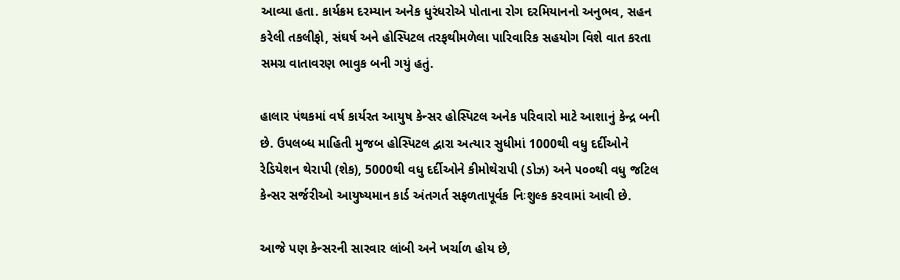આવ્યા હતા. કાર્યક્રમ દરમ્યાન અનેક ધુરંધરોએ પોતાના રોગ દરમિયાનનો અનુભવ, સહન કરેલી તકલીફો, સંઘર્ષ અને હોસ્પિટલ તરફથીમળેલા પારિવારિક સહયોગ વિશે વાત કરતા સમગ્ર વાતાવરણ ભાવુક બની ગયું હતું.

હાલાર પંથકમાં વર્ષ કાર્યરત આયુષ કેન્સર હોસ્પિટલ અનેક પરિવારો માટે આશાનું કેન્દ્ર બની છે. ઉપલબ્ધ માહિતી મુજબ હોસ્પિટલ દ્વારા અત્યાર સુધીમાં 1000થી વધુ દર્દીઓને રેડિયેશન થેરાપી (શેક), 5000થી વધુ દર્દીઓને કીમોથેરાપી (ડોઝ) અને ૫૦૦થી વધુ જટિલ કેન્સર સર્જરીઓ આયુષ્યમાન કાર્ડ અંતગર્ત સફળતાપૂર્વક નિઃશુલ્ક કરવામાં આવી છે.

આજે પણ કેન્સરની સારવાર લાંબી અને ખર્ચાળ હોય છે,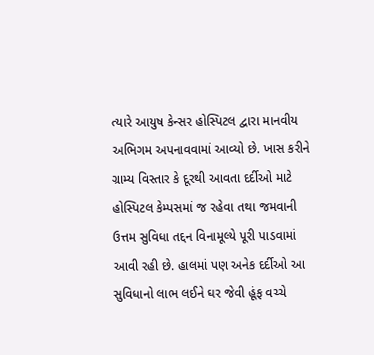ત્યારે આયુષ કેન્સર હોસ્પિટલ દ્વારા માનવીય અભિગમ અપનાવવામાં આવ્યો છે. ખાસ કરીને ગ્રામ્ય વિસ્તાર કે દૂરથી આવતા દર્દીઓ માટે હોસ્પિટલ કેમ્પસમાં જ રહેવા તથા જમવાની ઉત્તમ સુવિધા તદ્દન વિનામૂલ્યે પૂરી પાડવામાં આવી રહી છે. હાલમાં પણ અનેક દર્દીઓ આ સુવિધાનો લાભ લઈને ઘર જેવી હૂંફ વચ્ચે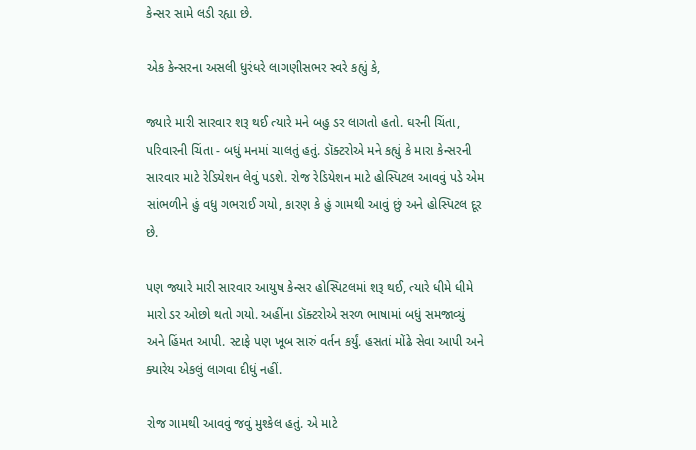કેન્સર સામે લડી રહ્યા છે.

એક કેન્સરના અસલી ધુરંધરે લાગણીસભર સ્વરે કહ્યું કે,

જ્યારે મારી સારવાર શરૂ થઈ ત્યારે મને બહુ ડર લાગતો હતો. ઘરની ચિંતા, પરિવારની ચિંતા - બધું મનમાં ચાલતું હતું. ડૉક્ટરોએ મને કહ્યું કે મારા કેન્સરની સારવાર માટે રેડિયેશન લેવું પડશે. રોજ રેડિયેશન માટે હોસ્પિટલ આવવું પડે એમ સાંભળીને હું વધુ ગભરાઈ ગયો, કારણ કે હું ગામથી આવું છું અને હોસ્પિટલ દૂર છે.

પણ જ્યારે મારી સારવાર આયુષ કેન્સર હોસ્પિટલમાં શરૂ થઈ, ત્યારે ધીમે ધીમે મારો ડર ઓછો થતો ગયો. અહીંના ડૉક્ટરોએ સરળ ભાષામાં બધું સમજાવ્યું અને હિંમત આપી. સ્ટાફે પણ ખૂબ સારું વર્તન કર્યું. હસતાં મોંઢે સેવા આપી અને ક્યારેય એકલું લાગવા દીધું નહીં.

રોજ ગામથી આવવું જવું મુશ્કેલ હતું. એ માટે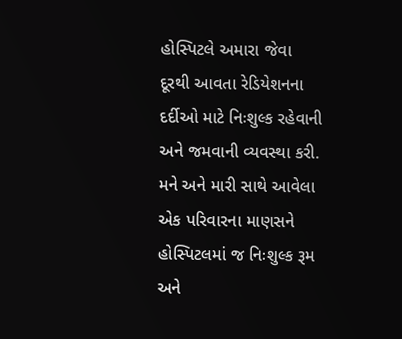હોસ્પિટલે અમારા જેવા દૂરથી આવતા રેડિયેશનના દર્દીઓ માટે નિઃશુલ્ક રહેવાની અને જમવાની વ્યવસ્થા કરી. મને અને મારી સાથે આવેલા એક પરિવારના માણસને હોસ્પિટલમાં જ નિઃશુલ્ક રૂમ અને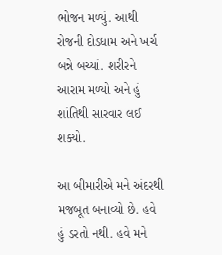ભોજન મળ્યું. આથી રોજની દોડધામ અને ખર્ચ બન્ને બચ્યાં. શરીરને આરામ મળ્યો અને હું શાંતિથી સારવાર લઈ શક્યો.

આ બીમારીએ મને અંદરથી મજબૂત બનાવ્યો છે. હવે હું ડરતો નથી. હવે મને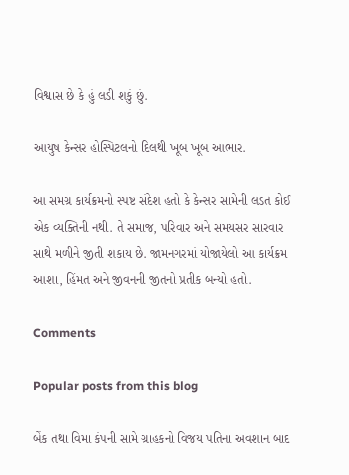વિશ્વાસ છે કે હું લડી શકું છું.

આયુષ કેન્સર હોસ્પિટલનો દિલથી ખૂબ ખૂબ આભાર.

આ સમગ્ર કાર્યક્રમનો સ્પષ્ટ સંદેશ હતો કે કેન્સર સામેની લડત કોઈ એક વ્યક્તિની નથી. તે સમાજ, પરિવાર અને સમયસર સારવાર સાથે મળીને જીતી શકાય છે. જામનગરમાં યોજાયેલો આ કાર્યક્રમ આશા, હિંમત અને જીવનની જીતનો પ્રતીક બન્યો હતો.

Comments

Popular posts from this blog

બેંક તથા વિમા કંપની સામે ગ્રાહકનો વિજય પતિના અવશાન બાદ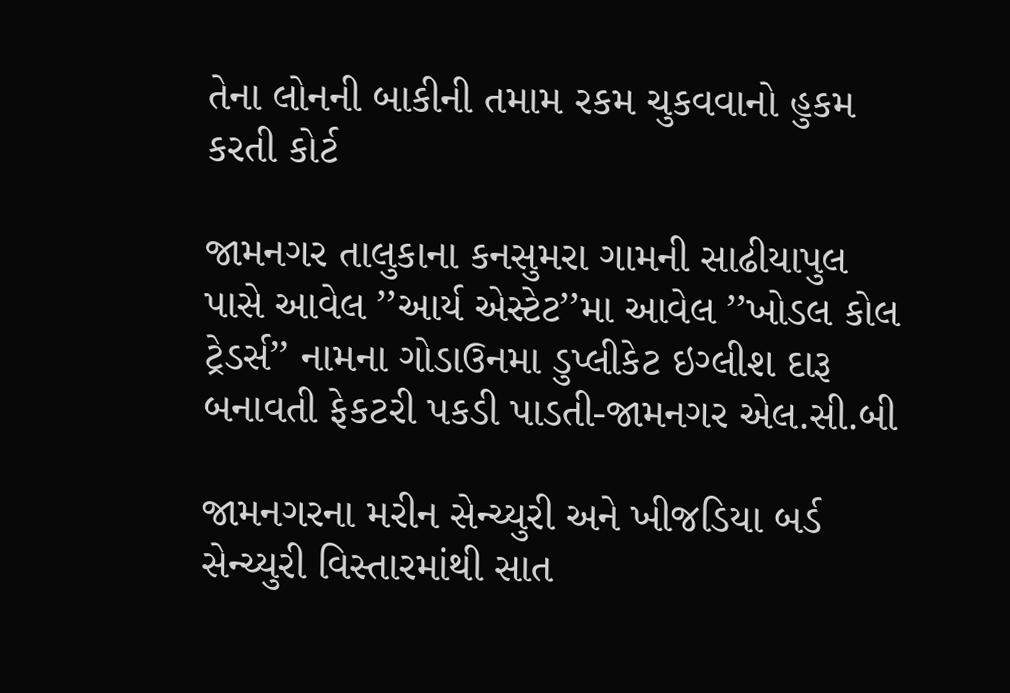તેના લોનની બાકીની તમામ રકમ ચુકવવાનો હુકમ કરતી કોર્ટ

જામનગર તાલુકાના કનસુમરા ગામની સાઢીયાપુલ પાસે આવેલ ’’આર્ય એસ્ટેટ’’મા આવેલ ’’ખોડલ કોલ ટ્રેડર્સ’’ નામના ગોડાઉનમા ડુપ્લીકેટ ઇગ્લીશ દારૂ બનાવતી ફેકટરી પકડી પાડતી-જામનગર એલ.સી.બી

જામનગરના મરીન સેન્ચ્યુરી અને ખીજડિયા બર્ડ સેન્ચ્યુરી વિસ્તારમાંથી સાત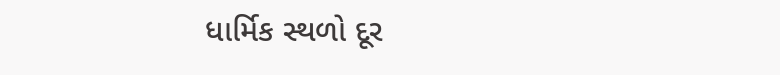ધાર્મિક સ્થળો દૂર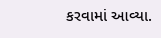કરવામાં આવ્યા.